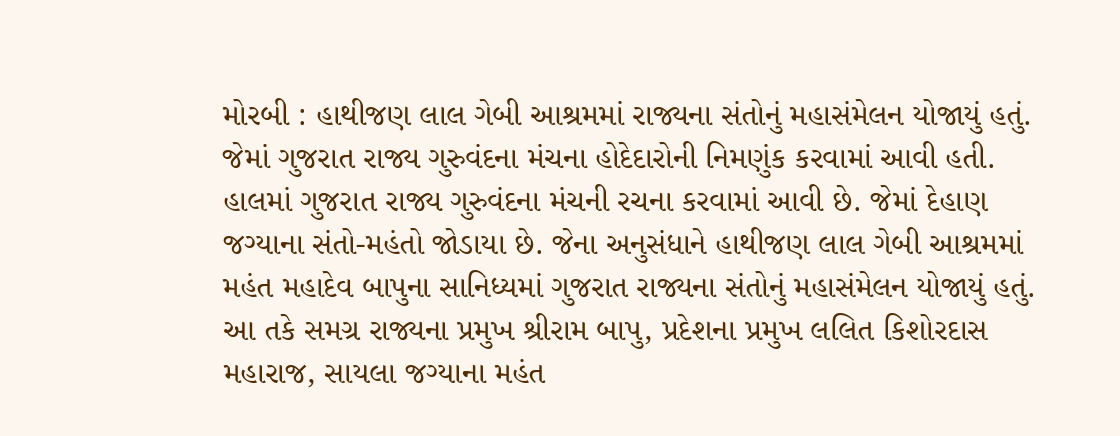મોરબી : હાથીજણ લાલ ગેબી આશ્રમમાં રાજ્યના સંતોનું મહાસંમેલન યોજાયું હતું. જેમાં ગુજરાત રાજ્ય ગુરુવંદના મંચના હોદેદારોની નિમણુંક કરવામાં આવી હતી. હાલમાં ગુજરાત રાજ્ય ગુરુવંદના મંચની રચના કરવામાં આવી છે. જેમાં દેહાણ જગ્યાના સંતો-મહંતો જોડાયા છે. જેના અનુસંધાને હાથીજણ લાલ ગેબી આશ્રમમાં મહંત મહાદેવ બાપુના સાનિધ્યમાં ગુજરાત રાજ્યના સંતોનું મહાસંમેલન યોજાયું હતું. આ તકે સમગ્ર રાજ્યના પ્રમુખ શ્રીરામ બાપુ, પ્રદેશના પ્રમુખ લલિત કિશોરદાસ મહારાજ, સાયલા જગ્યાના મહંત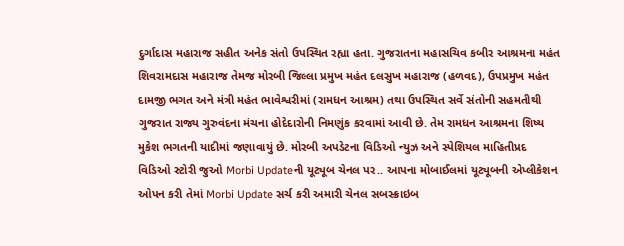દુર્ગાદાસ મહારાજ સહીત અનેક સંતો ઉપસ્થિત રહ્યા હતા. ગુજરાતના મહાસચિવ કબીર આશ્રમના મહંત શિવરામદાસ મહારાજ તેમજ મોરબી જિલ્લા પ્રમુખ મહંત દલસુખ મહારાજ (હળવદ), ઉપપ્રમુખ મહંત દામજી ભગત અને મંત્રી મહંત ભાવેશ્વરીમાં (રામધન આશ્રમ) તથા ઉપસ્થિત સર્વે સંતોની સહમતીથી ગુજરાત રાજ્ય ગુરુવંદના મંચના હોદેદારોની નિમણુંક કરવામાં આવી છે. તેમ રામધન આશ્રમના શિષ્ય મુકેશ ભગતની યાદીમાં જણાવાયું છે. મોરબી અપડેટના વિડિઓ ન્યુઝ અને સ્પેશિયલ માહિતીપ્રદ વિડિઓ સ્ટોરી જુઓ Morbi Updateની યૂટ્યૂબ ચેનલ પર.. આપના મોબાઈલમાં યૂટ્યૂબની એપ્લીકેશન ઓપન કરી તેમાં Morbi Update સર્ચ કરી અમારી ચેનલ સબસ્ક્રાઇબ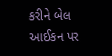કરીને બેલ આઈકન પર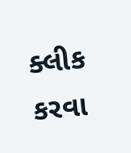ક્લીક કરવા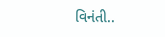વિનંતી..